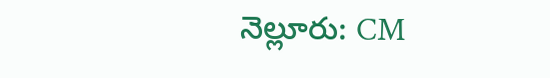నెల్లూరు: CM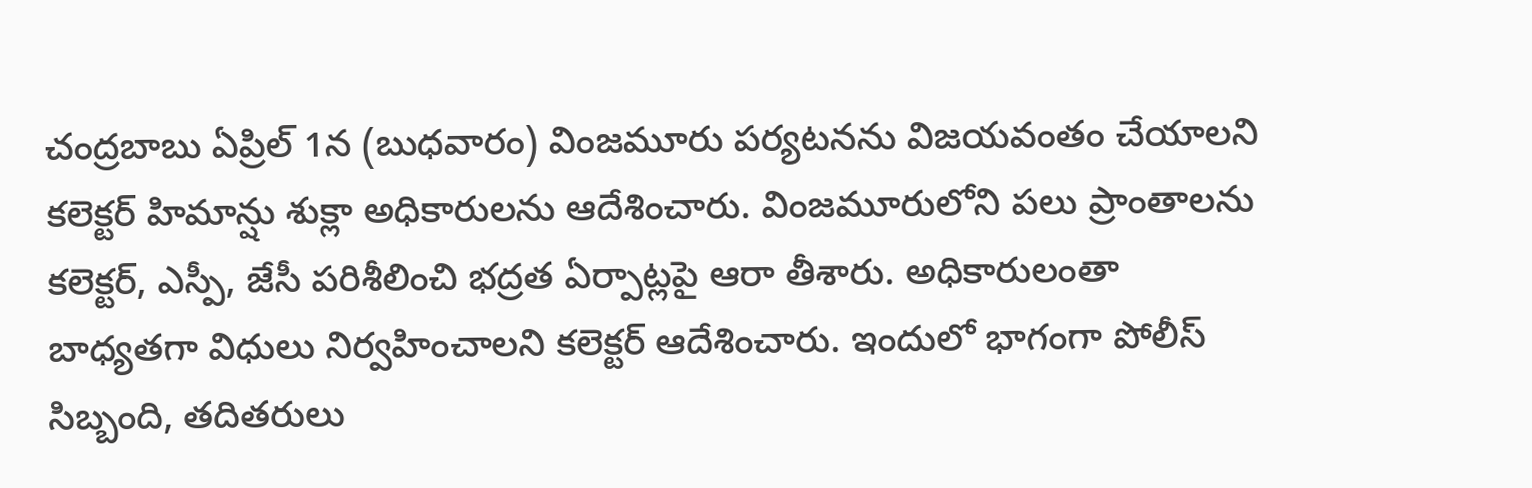చంద్రబాబు ఏప్రిల్ 1న (బుధవారం) వింజమూరు పర్యటనను విజయవంతం చేయాలని కలెక్టర్ హిమాన్షు శుక్లా అధికారులను ఆదేశించారు. వింజమూరులోని పలు ప్రాంతాలను కలెక్టర్, ఎస్పీ, జేసీ పరిశీలించి భద్రత ఏర్పాట్లపై ఆరా తీశారు. అధికారులంతా బాధ్యతగా విధులు నిర్వహించాలని కలెక్టర్ ఆదేశించారు. ఇందులో భాగంగా పోలీస్ సిబ్బంది, తదితరులు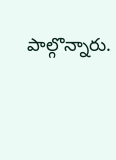పాల్గొన్నారు.